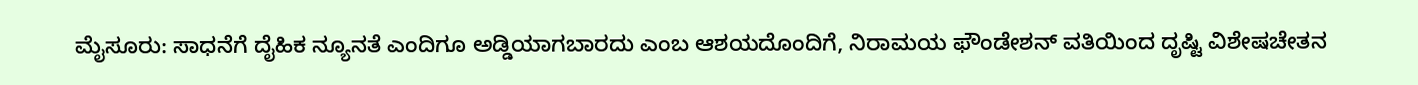ಮೈಸೂರು: ಸಾಧನೆಗೆ ದೈಹಿಕ ನ್ಯೂನತೆ ಎಂದಿಗೂ ಅಡ್ಡಿಯಾಗಬಾರದು ಎಂಬ ಆಶಯದೊಂದಿಗೆ, ನಿರಾಮಯ ಫೌಂಡೇಶನ್ ವತಿಯಿಂದ ದೃಷ್ಟಿ ವಿಶೇಷಚೇತನ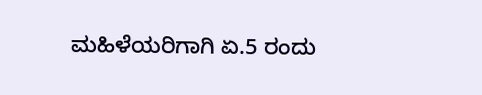ಮಹಿಳೆಯರಿಗಾಗಿ ಏ.5 ರಂದು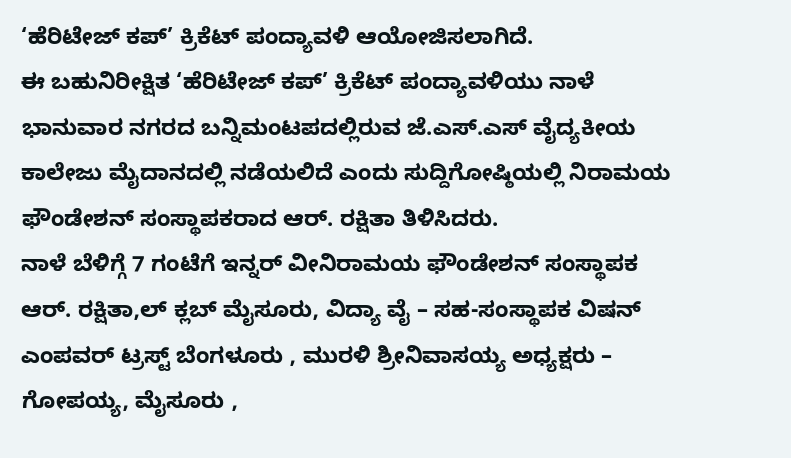‘ಹೆರಿಟೇಜ್ ಕಪ್’ ಕ್ರಿಕೆಟ್ ಪಂದ್ಯಾವಳಿ ಆಯೋಜಿಸಲಾಗಿದೆ.
ಈ ಬಹುನಿರೀಕ್ಷಿತ ‘ಹೆರಿಟೇಜ್ ಕಪ್’ ಕ್ರಿಕೆಟ್ ಪಂದ್ಯಾವಳಿಯು ನಾಳೆ ಭಾನುವಾರ ನಗರದ ಬನ್ನಿಮಂಟಪದಲ್ಲಿರುವ ಜೆ.ಎಸ್.ಎಸ್ ವೈದ್ಯಕೀಯ ಕಾಲೇಜು ಮೈದಾನದಲ್ಲಿ ನಡೆಯಲಿದೆ ಎಂದು ಸುದ್ದಿಗೋಷ್ಠಿಯಲ್ಲಿ ನಿರಾಮಯ ಫೌಂಡೇಶನ್ ಸಂಸ್ಥಾಪಕರಾದ ಆರ್. ರಕ್ಷಿತಾ ತಿಳಿಸಿದರು.
ನಾಳೆ ಬೆಳಿಗ್ಗೆ 7 ಗಂಟೆಗೆ ಇನ್ನರ್ ವೀನಿರಾಮಯ ಫೌಂಡೇಶನ್ ಸಂಸ್ಥಾಪಕ ಆರ್. ರಕ್ಷಿತಾ,ಲ್ ಕ್ಲಬ್ ಮೈಸೂರು, ವಿದ್ಯಾ ವೈ – ಸಹ-ಸಂಸ್ಥಾಪಕ ವಿಷನ್ ಎಂಪವರ್ ಟ್ರಸ್ಟ್ ಬೆಂಗಳೂರು , ಮುರಳಿ ಶ್ರೀನಿವಾಸಯ್ಯ ಅಧ್ಯಕ್ಷರು – ಗೋಪಯ್ಯ, ಮೈಸೂರು ,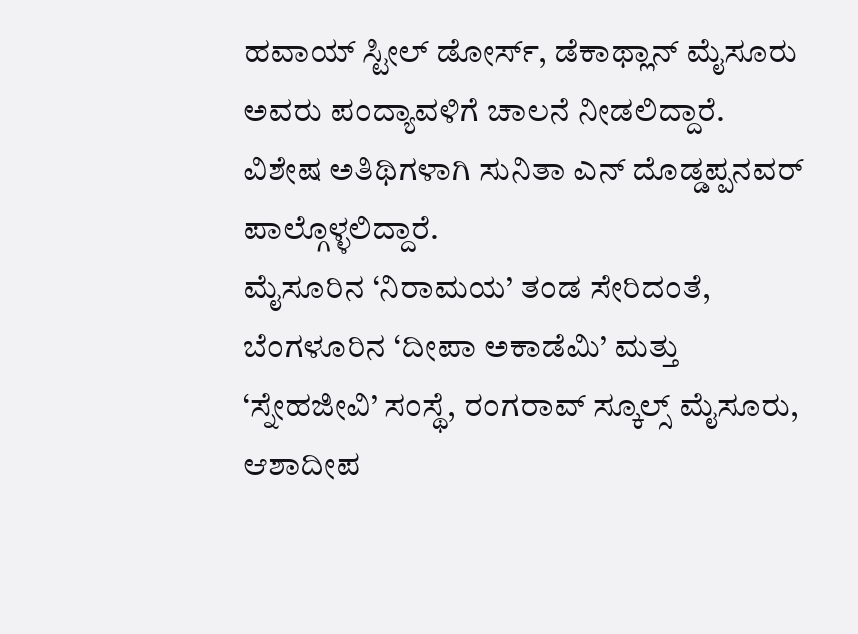ಹವಾಯ್ ಸ್ಟೀಲ್ ಡೋರ್ಸ್, ಡೆಕಾಥ್ಲಾನ್ ಮೈಸೂರು ಅವರು ಪಂದ್ಯಾವಳಿಗೆ ಚಾಲನೆ ನೀಡಲಿದ್ದಾರೆ. ವಿಶೇಷ ಅತಿಥಿಗಳಾಗಿ ಸುನಿತಾ ಎನ್ ದೊಡ್ಡಪ್ಪನವರ್ ಪಾಲ್ಗೊಳ್ಳಲಿದ್ದಾರೆ.
ಮೈಸೂರಿನ ‘ನಿರಾಮಯ’ ತಂಡ ಸೇರಿದಂತೆ, ಬೆಂಗಳೂರಿನ ‘ದೀಪಾ ಅಕಾಡೆಮಿ’ ಮತ್ತು ‘ಸ್ನೇಹಜೀವಿ’ ಸಂಸ್ಥೆ, ರಂಗರಾವ್ ಸ್ಕೂಲ್ಸ್ ಮೈಸೂರು, ಆಶಾದೀಪ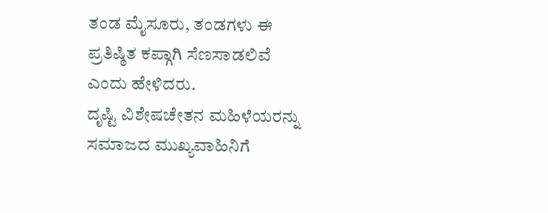ತಂಡ ಮೈಸೂರು, ತಂಡಗಳು ಈ ಪ್ರತಿಷ್ಠಿತ ಕಪ್ಗಾಗಿ ಸೆಣಸಾಡಲಿವೆ ಎಂದು ಹೇಳಿದರು.
ದೃಷ್ಟಿ ವಿಶೇಷಚೇತನ ಮಹಿಳೆಯರನ್ನು ಸಮಾಜದ ಮುಖ್ಯವಾಹಿನಿಗೆ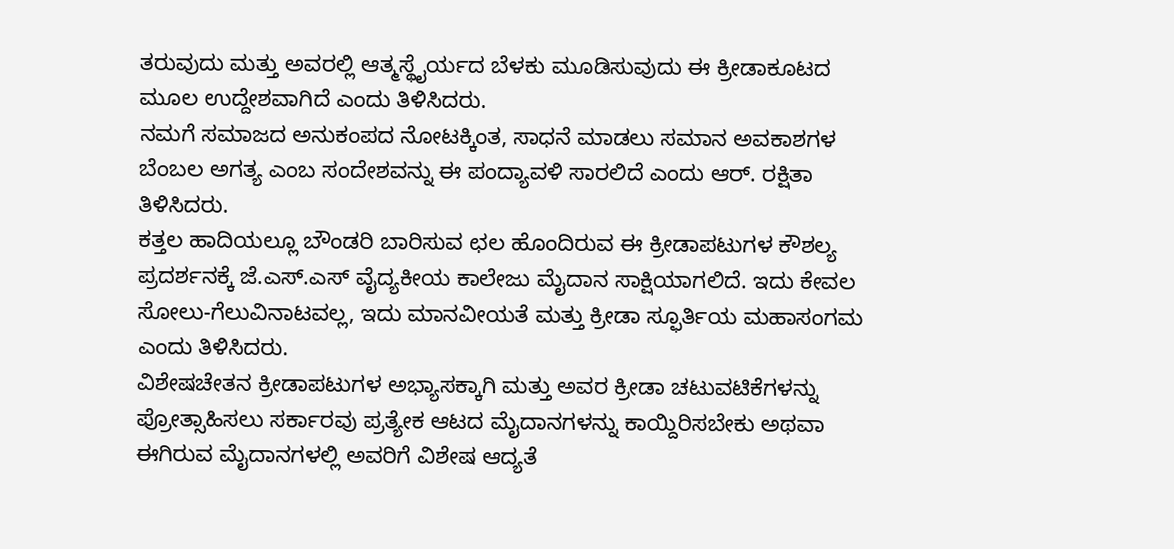ತರುವುದು ಮತ್ತು ಅವರಲ್ಲಿ ಆತ್ಮಸ್ಥೈರ್ಯದ ಬೆಳಕು ಮೂಡಿಸುವುದು ಈ ಕ್ರೀಡಾಕೂಟದ ಮೂಲ ಉದ್ದೇಶವಾಗಿದೆ ಎಂದು ತಿಳಿಸಿದರು.
ನಮಗೆ ಸಮಾಜದ ಅನುಕಂಪದ ನೋಟಕ್ಕಿಂತ, ಸಾಧನೆ ಮಾಡಲು ಸಮಾನ ಅವಕಾಶಗಳ ಬೆಂಬಲ ಅಗತ್ಯ ಎಂಬ ಸಂದೇಶವನ್ನು ಈ ಪಂದ್ಯಾವಳಿ ಸಾರಲಿದೆ ಎಂದು ಆರ್. ರಕ್ಷಿತಾ ತಿಳಿಸಿದರು.
ಕತ್ತಲ ಹಾದಿಯಲ್ಲೂ ಬೌಂಡರಿ ಬಾರಿಸುವ ಛಲ ಹೊಂದಿರುವ ಈ ಕ್ರೀಡಾಪಟುಗಳ ಕೌಶಲ್ಯ ಪ್ರದರ್ಶನಕ್ಕೆ ಜೆ.ಎಸ್.ಎಸ್ ವೈದ್ಯಕೀಯ ಕಾಲೇಜು ಮೈದಾನ ಸಾಕ್ಷಿಯಾಗಲಿದೆ. ಇದು ಕೇವಲ ಸೋಲು-ಗೆಲುವಿನಾಟವಲ್ಲ, ಇದು ಮಾನವೀಯತೆ ಮತ್ತು ಕ್ರೀಡಾ ಸ್ಫೂರ್ತಿಯ ಮಹಾಸಂಗಮ ಎಂದು ತಿಳಿಸಿದರು.
ವಿಶೇಷಚೇತನ ಕ್ರೀಡಾಪಟುಗಳ ಅಭ್ಯಾಸಕ್ಕಾಗಿ ಮತ್ತು ಅವರ ಕ್ರೀಡಾ ಚಟುವಟಿಕೆಗಳನ್ನು ಪ್ರೋತ್ಸಾಹಿಸಲು ಸರ್ಕಾರವು ಪ್ರತ್ಯೇಕ ಆಟದ ಮೈದಾನಗಳನ್ನು ಕಾಯ್ದಿರಿಸಬೇಕು ಅಥವಾ ಈಗಿರುವ ಮೈದಾನಗಳಲ್ಲಿ ಅವರಿಗೆ ವಿಶೇಷ ಆದ್ಯತೆ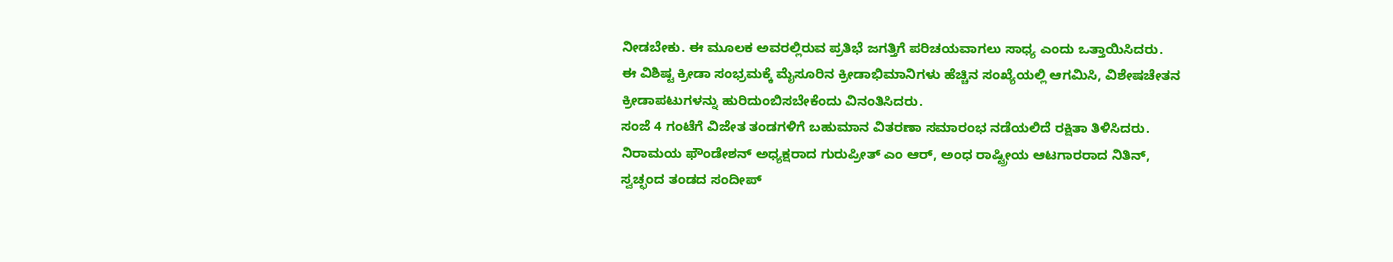ನೀಡಬೇಕು. ಈ ಮೂಲಕ ಅವರಲ್ಲಿರುವ ಪ್ರತಿಭೆ ಜಗತ್ತಿಗೆ ಪರಿಚಯವಾಗಲು ಸಾಧ್ಯ ಎಂದು ಒತ್ತಾಯಿಸಿದರು.
ಈ ವಿಶಿಷ್ಟ ಕ್ರೀಡಾ ಸಂಭ್ರಮಕ್ಕೆ ಮೈಸೂರಿನ ಕ್ರೀಡಾಭಿಮಾನಿಗಳು ಹೆಚ್ಚಿನ ಸಂಖ್ಯೆಯಲ್ಲಿ ಆಗಮಿಸಿ, ವಿಶೇಷಚೇತನ ಕ್ರೀಡಾಪಟುಗಳನ್ನು ಹುರಿದುಂಬಿಸಬೇಕೆಂದು ವಿನಂತಿಸಿದರು.
ಸಂಜೆ 4 ಗಂಟೆಗೆ ವಿಜೇತ ತಂಡಗಳಿಗೆ ಬಹುಮಾನ ವಿತರಣಾ ಸಮಾರಂಭ ನಡೆಯಲಿದೆ ರಕ್ಷಿತಾ ತಿಳಿಸಿದರು.
ನಿರಾಮಯ ಫೌಂಡೇಶನ್ ಅಧ್ಯಕ್ಷರಾದ ಗುರುಪ್ರೀತ್ ಎಂ ಆರ್, ಅಂಧ ರಾಷ್ಟ್ರೀಯ ಆಟಗಾರರಾದ ನಿತಿನ್, ಸ್ವಚ್ಛಂದ ತಂಡದ ಸಂದೀಪ್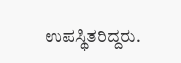ಉಪಸ್ಥಿತರಿದ್ದರು.